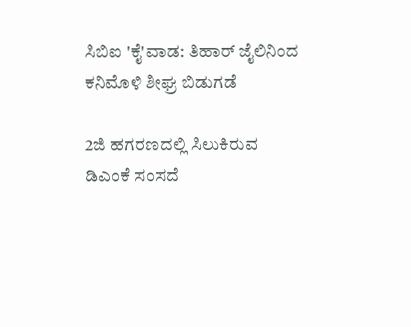ಸಿಬಿಐ 'ಕೈ'ವಾಡ: ತಿಹಾರ್ ಜೈಲಿನಿಂದ ಕನಿಮೊಳಿ ಶೀಘ್ರ ಬಿಡುಗಡೆ

2ಜಿ ಹಗರಣದಲ್ಲಿ ಸಿಲುಕಿರುವ ಡಿಎಂಕೆ ಸಂಸದೆ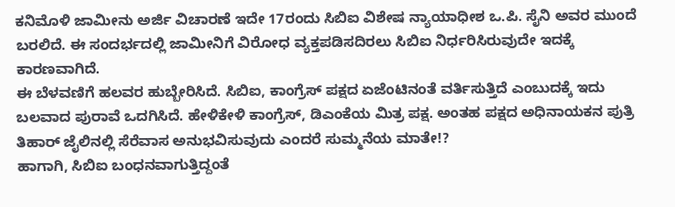ಕನಿಮೊಳಿ ಜಾಮೀನು ಅರ್ಜಿ ವಿಚಾರಣೆ ಇದೇ 17ರಂದು ಸಿಬಿಐ ವಿಶೇಷ ನ್ಯಾಯಾಧೀಶ ಒ.ಪಿ. ಸೈನಿ ಅವರ ಮುಂದೆ ಬರಲಿದೆ. ಈ ಸಂದರ್ಭದಲ್ಲಿ ಜಾಮೀನಿಗೆ ವಿರೋಧ ವ್ಯಕ್ತಪಡಿಸದಿರಲು ಸಿಬಿಐ ನಿರ್ಧರಿಸಿರುವುದೇ ಇದಕ್ಕೆ ಕಾರಣವಾಗಿದೆ.
ಈ ಬೆಳವಣಿಗೆ ಹಲವರ ಹುಬ್ಬೇರಿಸಿದೆ. ಸಿಬಿಐ, ಕಾಂಗ್ರೆಸ್ ಪಕ್ಷದ ಏಜೆಂಟಿನಂತೆ ವರ್ತಿಸುತ್ತಿದೆ ಎಂಬುದಕ್ಕೆ ಇದು ಬಲವಾದ ಪುರಾವೆ ಒದಗಿಸಿದೆ. ಹೇಳಿಕೇಳಿ ಕಾಂಗ್ರೆಸ್, ಡಿಎಂಕೆಯ ಮಿತ್ರ ಪಕ್ಷ. ಅಂತಹ ಪಕ್ಷದ ಅಧಿನಾಯಕನ ಪುತ್ರಿ ತಿಹಾರ್ ಜೈಲಿನಲ್ಲಿ ಸೆರೆವಾಸ ಅನುಭವಿಸುವುದು ಎಂದರೆ ಸುಮ್ಮನೆಯ ಮಾತೇ!?
ಹಾಗಾಗಿ, ಸಿಬಿಐ ಬಂಧನವಾಗುತ್ತಿದ್ದಂತೆ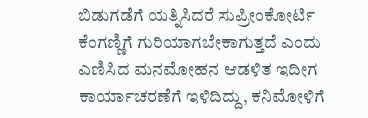ಬಿಡುಗಡೆಗೆ ಯತ್ನಿಸಿದರೆ ಸುಪ್ರೀಂಕೋರ್ಟಿ ಕೆಂಗಣ್ಣಿಗೆ ಗುರಿಯಾಗಬೇಕಾಗುತ್ತದೆ ಎಂದು ಎಣಿಸಿದ ಮನಮೋಹನ ಆಡಳಿತ ಇದೀಗ ಕಾರ್ಯಾಚರಣೆಗೆ ಇಳಿದಿದ್ದು, ಕನಿಮೋಳಿಗೆ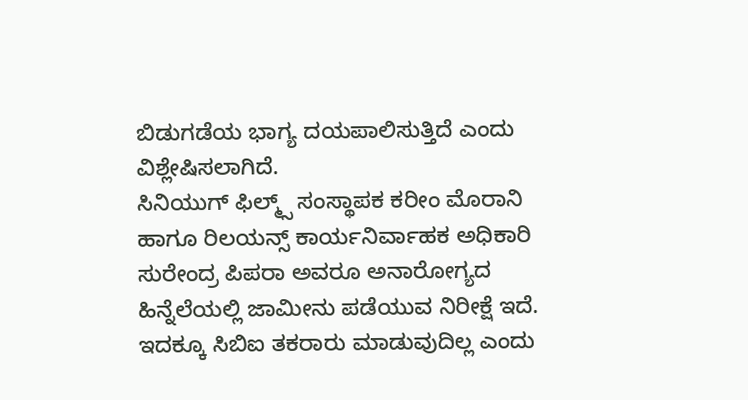ಬಿಡುಗಡೆಯ ಭಾಗ್ಯ ದಯಪಾಲಿಸುತ್ತಿದೆ ಎಂದು ವಿಶ್ಲೇಷಿಸಲಾಗಿದೆ.
ಸಿನಿಯುಗ್ ಫಿಲ್ಮ್ಸ್ ಸಂಸ್ಥಾಪಕ ಕರೀಂ ಮೊರಾನಿ ಹಾಗೂ ರಿಲಯನ್ಸ್ ಕಾರ್ಯನಿರ್ವಾಹಕ ಅಧಿಕಾರಿ ಸುರೇಂದ್ರ ಪಿಪರಾ ಅವರೂ ಅನಾರೋಗ್ಯದ ಹಿನ್ನೆಲೆಯಲ್ಲಿ ಜಾಮೀನು ಪಡೆಯುವ ನಿರೀಕ್ಷೆ ಇದೆ. ಇದಕ್ಕೂ ಸಿಬಿಐ ತಕರಾರು ಮಾಡುವುದಿಲ್ಲ ಎಂದು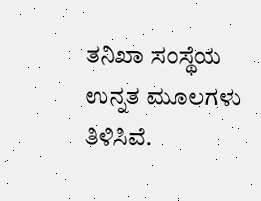ತನಿಖಾ ಸಂಸ್ಥೆಯ ಉನ್ನತ ಮೂಲಗಳು ತಿಳಿಸಿವೆ.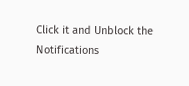Click it and Unblock the Notifications